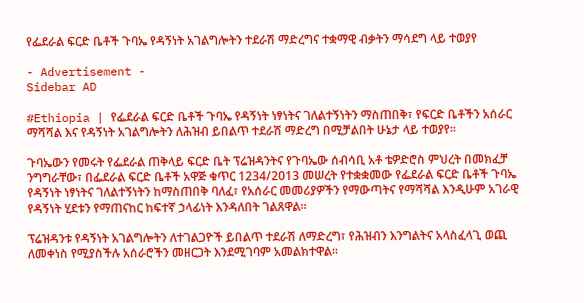የፌደራል ፍርድ ቤቶች ጉባኤ የዳኝነት አገልግሎትን ተደራሽ ማድረግና ተቋማዊ ብቃትን ማሳደግ ላይ ተወያየ

- Advertisement -
Sidebar AD

#Ethiopia | የፌደራል ፍርድ ቤቶች ጉባኤ የዳኝነት ነፃነትና ገለልተኝነትን ማስጠበቅ፣ የፍርድ ቤቶችን አሰራር ማሻሻል እና የዳኝነት አገልግሎትን ለሕዝብ ይበልጥ ተደራሽ ማድረግ በሚቻልበት ሁኔታ ላይ ተወያየ።

ጉባኤውን የመሩት የፌደራል ጠቅላይ ፍርድ ቤት ፕሬዝዳንትና የጉባኤው ሰብሳቢ አቶ ቴዎድሮስ ምህረት በመክፈቻ ንግግራቸው፣ በፌደራል ፍርድ ቤቶች አዋጅ ቁጥር 1234/2013 መሠረት የተቋቋመው የፌደራል ፍርድ ቤቶች ጉባኤ የዳኝነት ነፃነትና ገለልተኝነትን ከማስጠበቅ ባለፈ፣ የአሰራር መመሪያዎችን የማውጣትና የማሻሻል እንዲሁም አገራዊ የዳኝነት ሂደቱን የማጠናከር ከፍተኛ ኃላፊነት እንዳለበት ገልጸዋል።

ፕሬዝዳንቱ የዳኝነት አገልግሎትን ለተገልጋዮች ይበልጥ ተደራሽ ለማድረግ፣ የሕዝብን እንግልትና አላስፈላጊ ወጪ ለመቀነስ የሚያስችሉ አሰራሮችን መዘርጋት እንደሚገባም አመልክተዋል።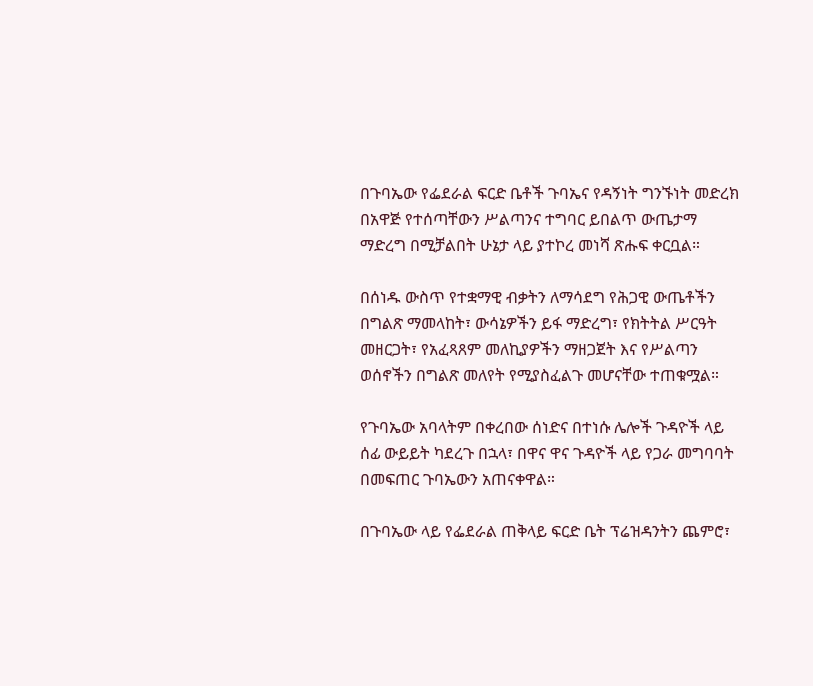በጉባኤው የፌደራል ፍርድ ቤቶች ጉባኤና የዳኝነት ግንኙነት መድረክ በአዋጅ የተሰጣቸውን ሥልጣንና ተግባር ይበልጥ ውጤታማ ማድረግ በሚቻልበት ሁኔታ ላይ ያተኮረ መነሻ ጽሑፍ ቀርቧል።

በሰነዱ ውስጥ የተቋማዊ ብቃትን ለማሳደግ የሕጋዊ ውጤቶችን በግልጽ ማመላከት፣ ውሳኔዎችን ይፋ ማድረግ፣ የክትትል ሥርዓት መዘርጋት፣ የአፈጻጸም መለኪያዎችን ማዘጋጀት እና የሥልጣን ወሰኖችን በግልጽ መለየት የሚያስፈልጉ መሆናቸው ተጠቁሟል።

የጉባኤው አባላትም በቀረበው ሰነድና በተነሱ ሌሎች ጉዳዮች ላይ ሰፊ ውይይት ካደረጉ በኋላ፣ በዋና ዋና ጉዳዮች ላይ የጋራ መግባባት በመፍጠር ጉባኤውን አጠናቀዋል።

በጉባኤው ላይ የፌደራል ጠቅላይ ፍርድ ቤት ፕሬዝዳንትን ጨምሮ፣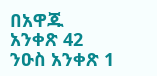በአዋጁ አንቀጽ 42 ንዑስ አንቀጽ 1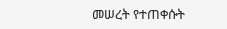መሠረት የተጠቀሱት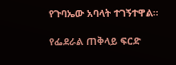የጉባኤው አባላት ተገኝተዋል።

የፌደራል ጠቅላይ ፍርድ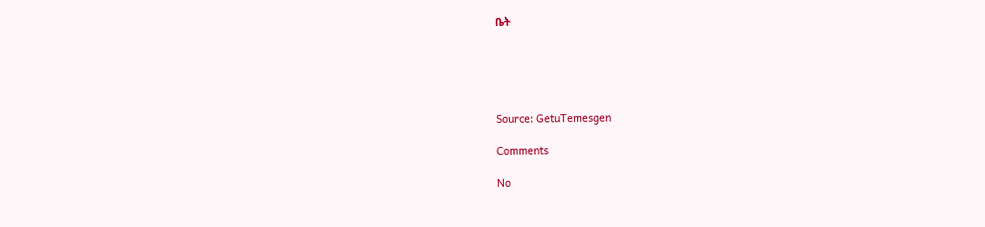ቤት





Source: GetuTemesgen

Comments

No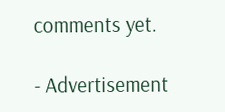comments yet.

- Advertisement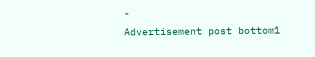-
Advertisement post bottom1